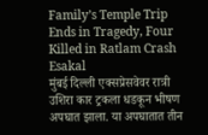Family’s Temple Trip Ends in Tragedy, Four Killed in Ratlam Crash
Esakal
मुंबई दिल्ली एक्सप्रेसवेवर रात्री उशिरा कार ट्रकला धडकून भीषण अपघात झाला. या अपघातात तीन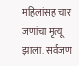महिलांसह चार जणांचा मृत्यू झाला. सर्वजण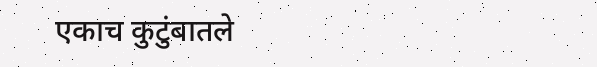एकाच कुटुंबातले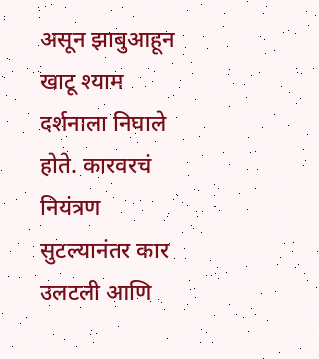असून झाबुआहून खाटू श्याम दर्शनाला निघाले होते. कारवरचं नियंत्रण सुटल्यानंतर कार उलटली आणि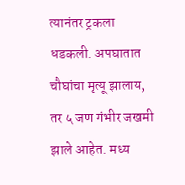त्यानंतर ट्रकला धडकली. अपघातात चौघांचा मृत्यू झालाय, तर ५ जण गंभीर जखमी झाले आहेत. मध्य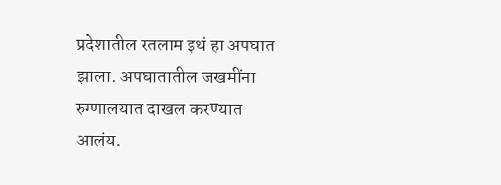प्रदेशातील रतलाम इथं हा अपघात झाला. अपघातातील जखमींना रुग्णालयात दाखल करण्यात आलंय.